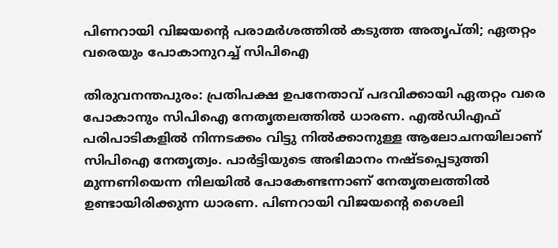പിണറായി വിജയന്റെ പരാമർശത്തിൽ കടുത്ത അതൃപ്തി; ഏതറ്റം വരെയും പോകാനുറച്ച് സിപിഐ

തിരുവനന്തപുരം: പ്രതിപക്ഷ ഉപനേതാവ് പദവിക്കായി ഏതറ്റം വരെ പോകാനും സിപിഐ നേതൃതലത്തിൽ ധാരണ. എൽഡിഎഫ് പരിപാടികളിൽ നിന്നടക്കം വിട്ടു നിൽക്കാനുള്ള ആലോചനയിലാണ് സിപിഐ നേതൃത്വം. പാർട്ടിയുടെ അഭിമാനം നഷ്ടപ്പെടുത്തി മുന്നണിയെന്ന നിലയിൽ പോകേണ്ടന്നാണ് നേതൃതലത്തിൽ ഉണ്ടായിരിക്കുന്ന ധാരണ. പിണറായി വിജയൻ്റെ ശൈലി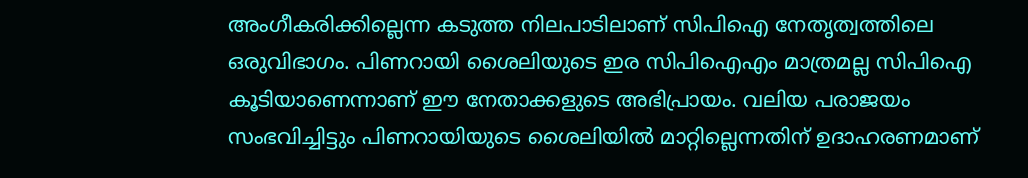അംഗീകരിക്കില്ലെന്ന കടുത്ത നിലപാടിലാണ് സിപിഐ നേതൃത്വത്തിലെ ഒരുവിഭാഗം. പിണറായി ശൈലിയുടെ ഇര സിപിഐഎം മാത്രമല്ല സിപിഐ കൂടിയാണെന്നാണ് ഈ നേതാക്കളുടെ അഭിപ്രായം. വലിയ പരാജയം സംഭവിച്ചിട്ടും പിണറായിയുടെ ശൈലിയിൽ മാറ്റില്ലെന്നതിന് ഉദാഹരണമാണ്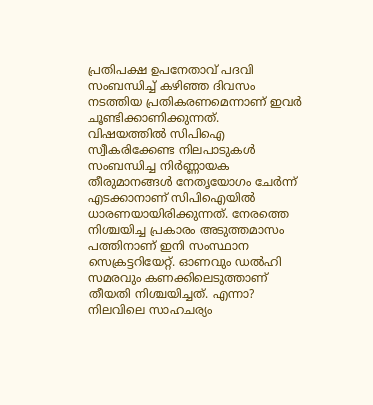പ്രതിപക്ഷ ഉപനേതാവ് പദവി സംബന്ധിച്ച് കഴിഞ്ഞ ദിവസം നടത്തിയ പ്രതികരണമെന്നാണ് ഇവർ ചൂണ്ടിക്കാണിക്കുന്നത്.
വിഷയത്തിൽ സിപിഐ സ്വീകരിക്കേണ്ട നിലപാടുകൾ സംബന്ധിച്ച നിർണ്ണായക തീരുമാനങ്ങൾ നേതൃയോഗം ചേർന്ന് എടക്കാനാണ് സിപിഐയിൽ ധാരണയായിരിക്കുന്നത്. നേരത്തെ നിശ്ചയിച്ച പ്രകാരം അടുത്തമാസം പത്തിനാണ് ഇനി സംസ്ഥാന സെക്രട്ടറിയേറ്റ്. ഓണവും ഡൽഹി സമരവും കണക്കിലെടുത്താണ് തീയതി നിശ്ചയിച്ചത്. എന്നാ? നിലവിലെ സാഹചര്യം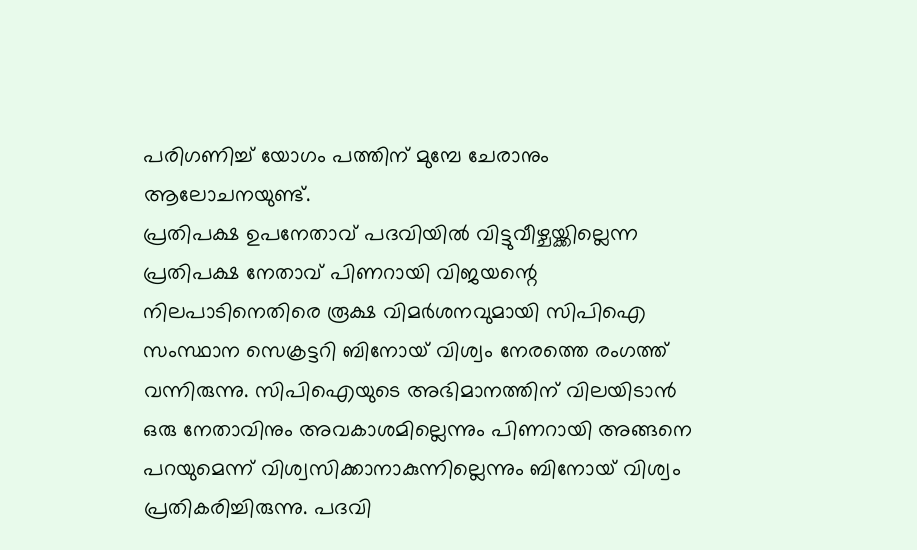പരിഗണിച്ച് യോഗം പത്തിന് മുമ്പേ ചേരാനും ആലോചനയുണ്ട്.
പ്രതിപക്ഷ ഉപനേതാവ് പദവിയിൽ വിട്ടുവീഴ്ചയ്ക്കില്ലെന്ന പ്രതിപക്ഷ നേതാവ് പിണറായി വിജയന്റെ നിലപാടിനെതിരെ രൂക്ഷ വിമർശനവുമായി സിപിഐ സംസ്ഥാന സെക്രട്ടറി ബിനോയ് വിശ്വം നേരത്തെ രംഗത്ത് വന്നിരുന്നു. സിപിഐയുടെ അഭിമാനത്തിന് വിലയിടാൻ ഒരു നേതാവിനും അവകാശമില്ലെന്നും പിണറായി അങ്ങനെ പറയുമെന്ന് വിശ്വസിക്കാനാകുന്നില്ലെന്നും ബിനോയ് വിശ്വം പ്രതികരിച്ചിരുന്നു. പദവി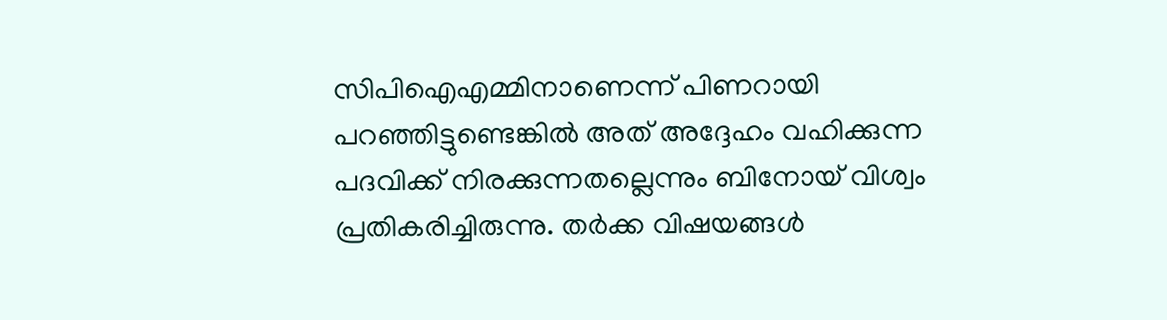സിപിഐഎമ്മിനാണെന്ന് പിണറായി പറഞ്ഞിട്ടുണ്ടെങ്കിൽ അത് അദ്ദേഹം വഹിക്കുന്ന പദവിക്ക് നിരക്കുന്നതല്ലെന്നും ബിനോയ് വിശ്വം പ്രതികരിച്ചിരുന്നു. തർക്ക വിഷയങ്ങൾ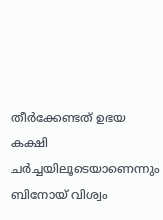തീർക്കേണ്ടത് ഉഭയ കക്ഷി ചർച്ചയിലൂടെയാണെന്നും ബിനോയ് വിശ്വം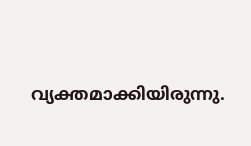വ്യക്തമാക്കിയിരുന്നു.